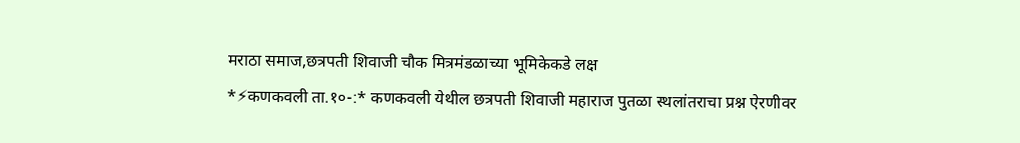मराठा समाज,छत्रपती शिवाजी चौक मित्रमंडळाच्या भूमिकेकडे लक्ष
*⚡कणकवली ता.१०-:* कणकवली येथील छत्रपती शिवाजी महाराज पुतळा स्थलांतराचा प्रश्न ऐरणीवर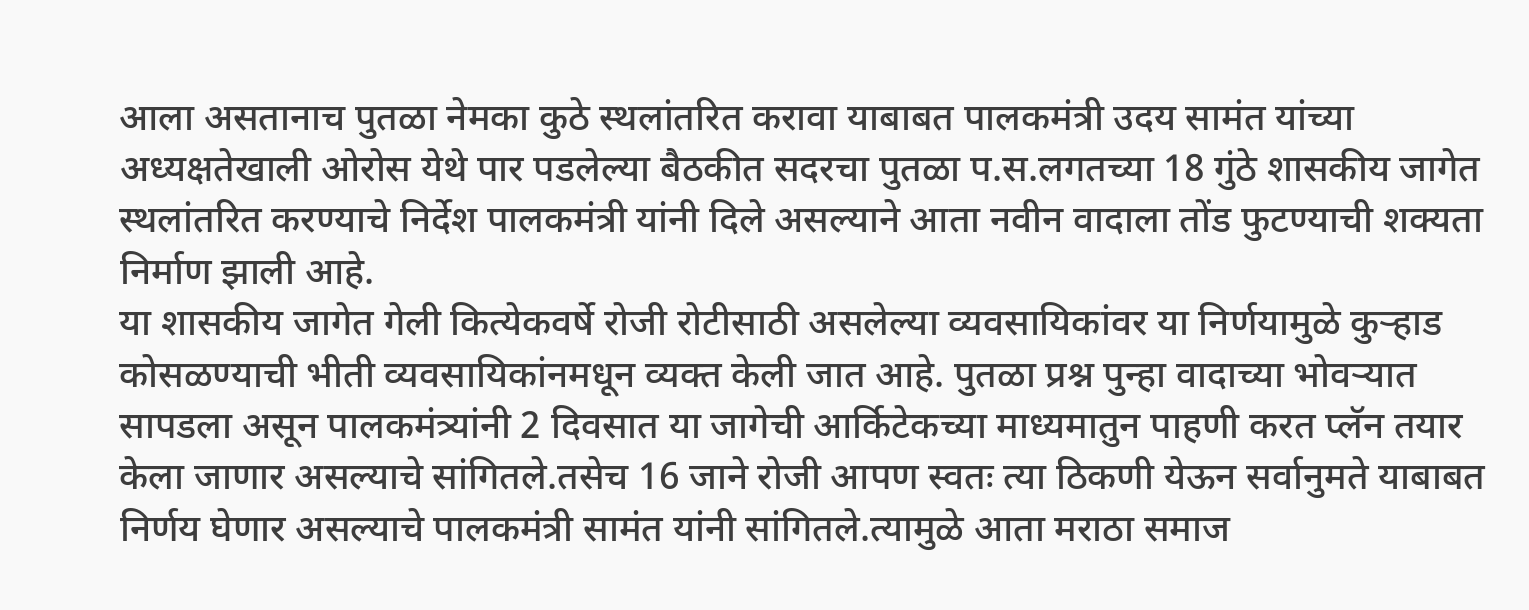आला असतानाच पुतळा नेमका कुठे स्थलांतरित करावा याबाबत पालकमंत्री उदय सामंत यांच्या अध्यक्षतेखाली ओरोस येथे पार पडलेल्या बैठकीत सदरचा पुतळा प.स.लगतच्या 18 गुंठे शासकीय जागेत स्थलांतरित करण्याचे निर्देश पालकमंत्री यांनी दिले असल्याने आता नवीन वादाला तोंड फुटण्याची शक्यता निर्माण झाली आहे.
या शासकीय जागेत गेली कित्येकवर्षे रोजी रोटीसाठी असलेल्या व्यवसायिकांवर या निर्णयामुळे कुऱ्हाड कोसळण्याची भीती व्यवसायिकांनमधून व्यक्त केली जात आहे. पुतळा प्रश्न पुन्हा वादाच्या भोवऱ्यात सापडला असून पालकमंत्र्यांनी 2 दिवसात या जागेची आर्किटेकच्या माध्यमातुन पाहणी करत प्लॅन तयार केला जाणार असल्याचे सांगितले.तसेच 16 जाने रोजी आपण स्वतः त्या ठिकणी येऊन सर्वानुमते याबाबत निर्णय घेणार असल्याचे पालकमंत्री सामंत यांनी सांगितले.त्यामुळे आता मराठा समाज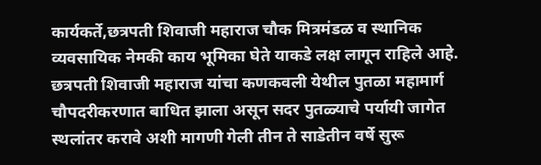कार्यकर्ते,छत्रपती शिवाजी महाराज चौक मित्रमंडळ व स्थानिक व्यवसायिक नेमकी काय भूमिका घेते याकडे लक्ष लागून राहिले आहे.
छत्रपती शिवाजी महाराज यांचा कणकवली येथील पुतळा महामार्ग चौपदरीकरणात बाधित झाला असून सदर पुतळ्याचे पर्यायी जागेत स्थलांतर करावे अशी मागणी गेली तीन ते साडेतीन वर्षे सुरू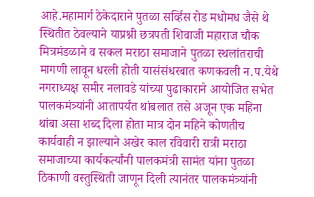आहे.महामार्ग ठेकेदाराने पुतळा सर्व्हिस रोड मधोमध जैसे थे स्थितीत ठेवल्याने याप्रश्नी छत्रपती शिवाजी महाराज चौक मित्रमंडळाने व सकल मराठा समाजाने पुतळा स्थलांतराची मागणी लावून धरली होती यासंसंधरबात कणकवली न.प.येथे नगराध्यक्ष समीर नलावडे यांच्या पुढाकाराने आयोजित सभेत पालकमंत्र्यांनी आतापर्यंत थांबलात तसे अजून एक महिना थांबा असा शब्द दिला होता मात्र दोन महिने कोणतीच कार्यवाही न झाल्याने अखेर काल रविवारी रात्री मराठा समाजाच्या कार्यकर्त्यांनी पालकमंत्री सामंत यांना पुतळा ठिकाणी वस्तुस्थिती जाणून दिली त्यानंतर पालकमंत्र्यांनी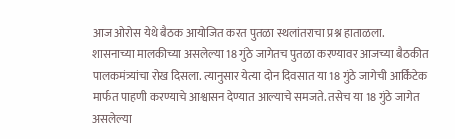आज ओरोस येथे बैठक आयोजित करत पुतळा स्थलांतराचा प्रश्न हाताळला.
शासनाच्या मालकीच्या असलेल्या 18 गुंठे जागेतच पुतळा करण्यावर आजच्या बैठकीत पालकमंत्र्यांचा रोख दिसला. त्यानुसार येत्या दोन दिवसात या 18 गुंठे जागेची आर्किटेक मार्फत पाहणी करण्याचे आश्वासन देण्यात आल्याचे समजते. तसेच या 18 गुंठे जागेत असलेल्या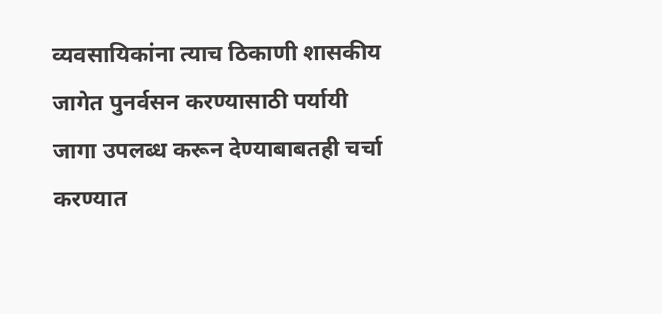व्यवसायिकांना त्याच ठिकाणी शासकीय जागेत पुनर्वसन करण्यासाठी पर्यायी जागा उपलब्ध करून देण्याबाबतही चर्चा करण्यात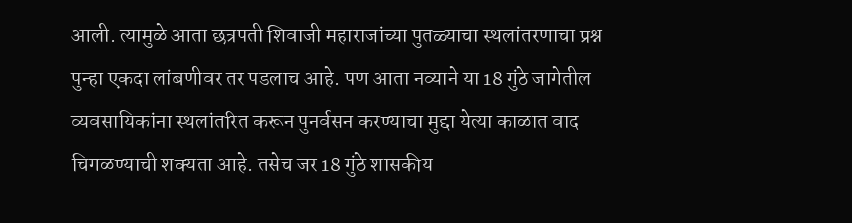आली. त्यामुळे आता छत्रपती शिवाजी महाराजांच्या पुतळ्याचा स्थलांतरणाचा प्रश्न पुन्हा एकदा लांबणीवर तर पडलाच आहे. पण आता नव्याने या 18 गुंठे जागेतील व्यवसायिकांना स्थलांतरित करून पुनर्वसन करण्याचा मुद्दा येत्या काळात वाद चिगळण्याची शक्यता आहे. तसेच जर 18 गुंठे शासकीय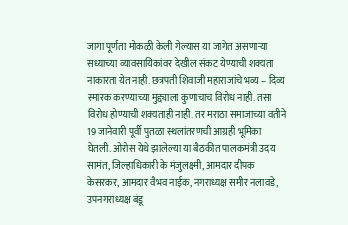जागा पूर्णता मोकळी केली गेल्यास या जागेत असणाऱ्या सध्याच्या व्यावसायिकांवर देखील संकट येण्याची शक्यता नाकारता येत नाही. छत्रपती शिवाजी महाराजांचे भव्य – दिव्य स्मारक करण्याच्या मुद्द्याला कुणाचाच विरोध नाही. तसा विरोध होण्याची शक्यताही नाही. तर मराठा समाजाच्या वतीने 19 जानेवारी पूर्वी पुतळा स्थलांतरणची आग्रही भूमिका घेतली. ओरोस येथे झालेल्या या बैठकीत पालकमंत्री उदय सामंत, जिल्हाधिकारी के मंजुलक्ष्मी, आमदार दीपक केसरकर, आमदार वैभव नाईक, नगराध्यक्ष समीर नलावडे, उपनगराध्यक्ष बंडू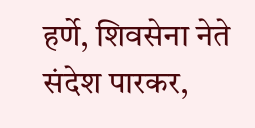हर्णे, शिवसेना नेते संदेश पारकर,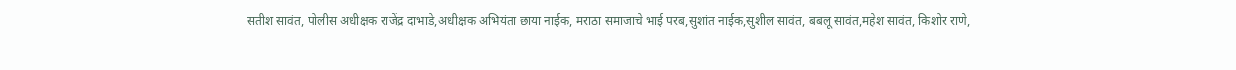सतीश सावंत, पोलीस अधीक्षक राजेंद्र दाभाडे,अधीक्षक अभियंता छाया नाईक, मराठा समाजाचे भाई परब,सुशांत नाईक,सुशील सावंत, बबलू सावंत,महेश सावंत, किशोर राणे,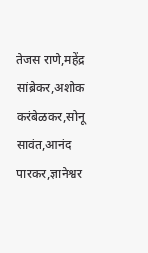तेजस राणे,महेंद्र सांब्रेकर,अशोक करंबेळकर,सोनू सावंत,आनंद पारकर,ज्ञानेश्वर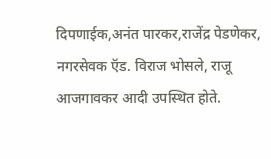दिपणाईक,अनंत पारकर,राजेंद्र पेडणेकर, नगरसेवक ऍड. विराज भोसले, राजू आजगावकर आदी उपस्थित होते.